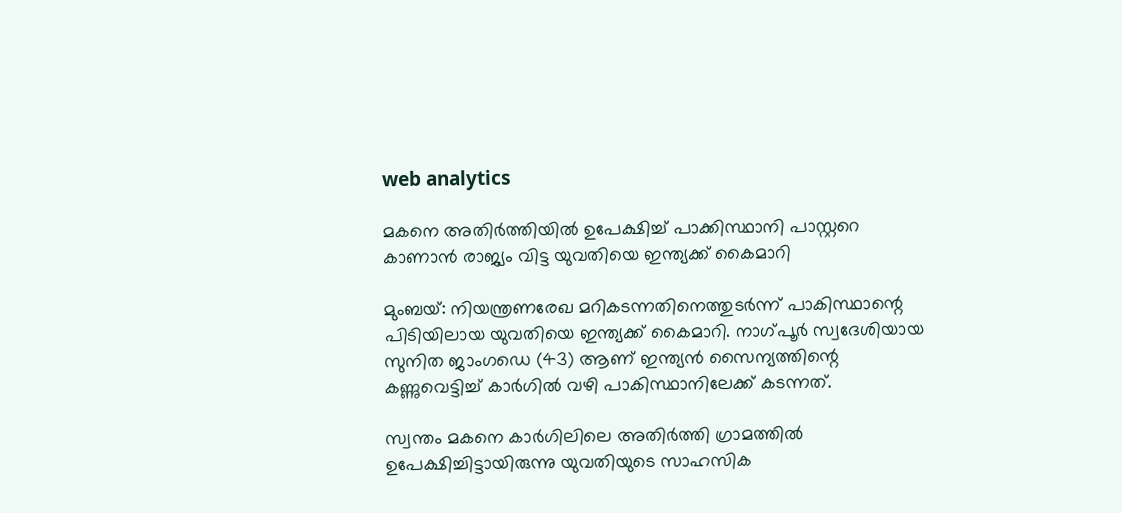web analytics

മകനെ അതിർത്തിയിൽ ഉപേക്ഷിച്ച് പാക്കിസ്ഥാനി പാസ്റ്ററെ കാണാൻ രാജ്യം വിട്ട യുവതിയെ ഇന്ത്യക്ക് കൈമാറി

മുംബയ്: നിയന്ത്രണരേഖ മറികടന്നതിനെത്തുടർന്ന് പാകിസ്ഥാന്റെ പിടിയിലായ യുവതിയെ ഇന്ത്യക്ക് കൈമാറി. നാഗ്‌പൂർ സ്വദേശിയായ സുനിത ജാംഗഡെ (43) ആണ് ഇന്ത്യൻ സൈന്യത്തിന്റെ കണ്ണുവെട്ടിച്ച് കാർഗിൽ വഴി പാകിസ്ഥാനിലേക്ക് കടന്നത്.

സ്വന്തം മകനെ കാർഗിലിലെ അതിർത്തി ഗ്രാമത്തിൽ ഉപേക്ഷിച്ചിട്ടായിരുന്നു യുവതിയുടെ സാഹസിക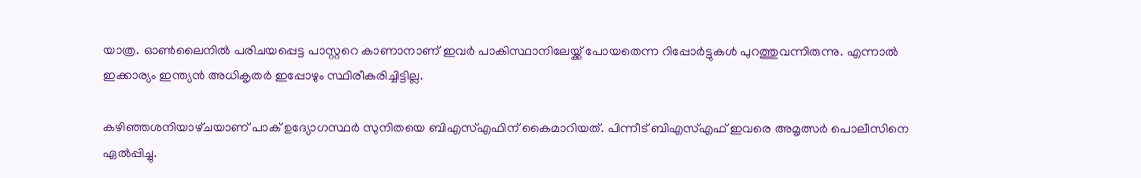യാത്ര. ഓൺലൈനിൽ പരിചയപ്പെട്ട പാസ്റ്ററെ കാണാനാണ് ഇവർ പാകിസ്ഥാനിലേയ്ക്ക് പോയതെന്ന റിപ്പോർട്ടുകൾ പുറത്തുവന്നിരുന്നു. എന്നാൽ ഇക്കാര്യം ഇന്ത്യൻ അധികൃതർ ഇപ്പോഴും സ്ഥിരീകരിച്ചിട്ടില്ല.

കഴിഞ്ഞശനിയാഴ്‌ചയാണ് പാക് ഉദ്യോഗസ്ഥർ സുനിതയെ ബിഎസ്‌എഫിന് കൈമാറിയത്. പിന്നീട് ബിഎസ്‌എഫ് ഇവരെ അമൃത്സർ പൊലീസിനെ ഏൽപ്പിച്ചു.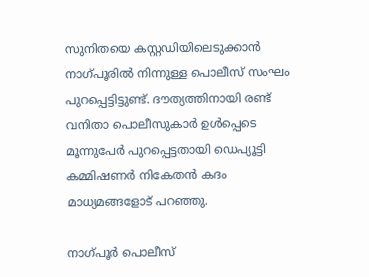സുനിതയെ കസ്റ്റഡിയിലെടുക്കാൻ നാഗ്‌പൂരിൽ നിന്നുള്ള പൊലീസ് സംഘം പുറപ്പെട്ടിട്ടുണ്ട്. ദൗത്യത്തിനായി രണ്ട് വനിതാ പൊലീസുകാർ ഉൾപ്പെടെ മൂന്നുപേർ പുറപ്പെട്ടതായി ഡെപ്യൂട്ടി കമ്മിഷണർ നികേതൻ കദം മാധ്യമങ്ങളോട് പറഞ്ഞു.

നാഗ്‌പൂർ പൊലീസ്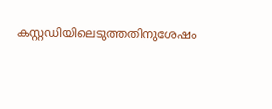കസ്റ്റഡിയിലെടുത്തതിനുശേഷം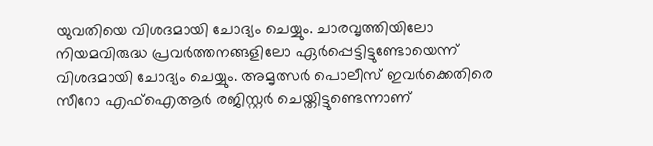യുവതിയെ വിശദമായി ചോദ്യം ചെയ്യും. ചാരവൃത്തിയിലോ നിയമവിരുദ്ധ പ്രവർത്തനങ്ങളിലോ ഏർപ്പെട്ടിട്ടുണ്ടോയെന്ന് വിശദമായി ചോദ്യം ചെയ്യും. അമൃത്സർ പൊലീസ് ഇവർക്കെതിരെ സീറോ എഫ്‌ഐആർ രജിസ്റ്റർ ചെയ്തിട്ടുണ്ടെന്നാണ്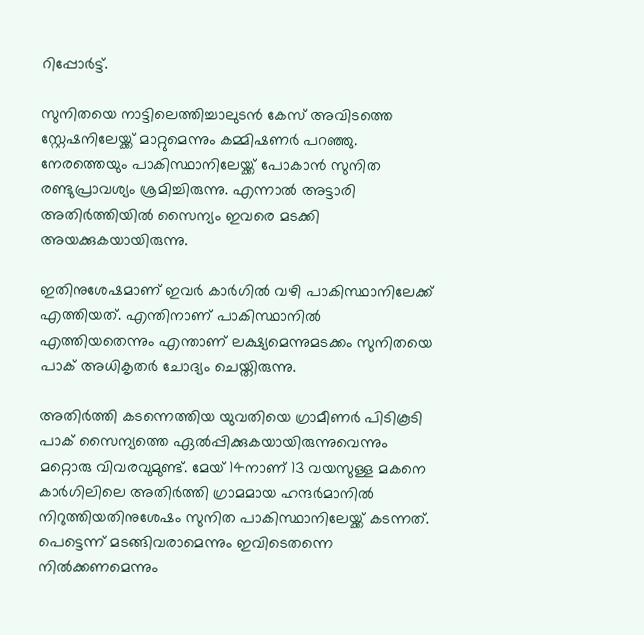റിപ്പോർട്ട്.

സുനിതയെ നാട്ടിലെത്തിച്ചാലുടൻ കേസ് അവിടത്തെ സ്റ്റേഷനിലേയ്ക്ക് മാറ്റുമെന്നും കമ്മിഷണർ പറഞ്ഞു. നേരത്തെയും പാകിസ്ഥാനിലേയ്ക്ക് പോകാൻ സുനിത രണ്ടുപ്രാവശ്യം ശ്രമിച്ചിരുന്നു. എന്നാൽ അട്ടാരി അതിർത്തിയിൽ സൈന്യം ഇവരെ മടക്കി അയക്കുകയായിരുന്നു.

ഇതിനുശേഷമാണ് ഇവർ കാർ‌ഗിൽ വഴി പാകിസ്ഥാനിലേക്ക് എത്തിയത്. എന്തിനാണ് പാകിസ്ഥാനിൽ എത്തിയതെന്നും എന്താണ് ലക്ഷ്യമെന്നുമടക്കം സുനിതയെ പാക് അധികൃതർ ചോദ്യം ചെയ്തിരുന്നു.

അതിർത്തി കടന്നെത്തിയ യുവതിയെ ഗ്രാമീണർ പിടികൂടി പാക് സൈന്യത്തെ ഏൽപ്പിക്കുകയായിരുന്നുവെന്നും മറ്റൊരു വിവരവുമുണ്ട്. മേയ് 14നാണ് 13 വയസുള്ള മകനെ കാർഗിലിലെ അതിർത്തി ഗ്രാമമായ ഹന്ദർമാനിൽ നിറുത്തിയതിനുശേഷം സുനിത പാകിസ്ഥാനിലേയ്ക്ക് കടന്നത്. പെട്ടെന്ന് മടങ്ങിവരാമെന്നും ഇവിടെതന്നെ നിൽക്കണമെന്നും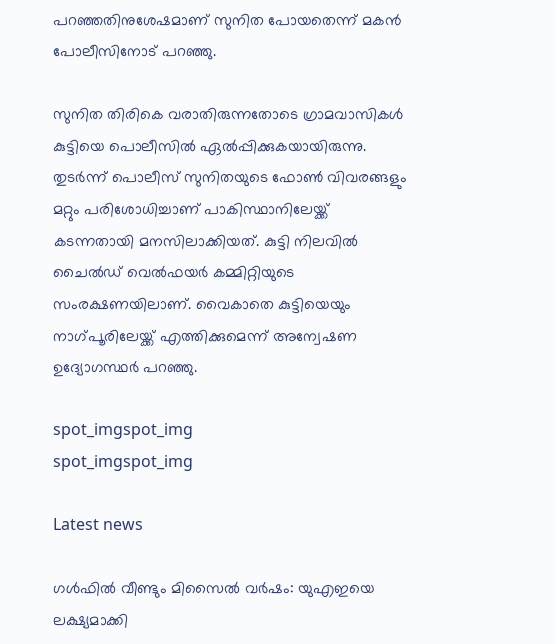പറഞ്ഞതിനുശേഷമാണ് സുനിത പോയതെന്ന് മകൻ പോലീസിനോട് പറഞ്ഞു.

സുനിത തിരികെ വരാതിരുന്നതോടെ ഗ്രാമവാസികൾ കുട്ടിയെ പൊലീസിൽ ഏൽപ്പിക്കുകയായിരുന്നു. തുടർന്ന് പൊലീസ് സുനിതയുടെ ഫോൺ വിവരങ്ങളും മറ്റും പരിശോധിച്ചാണ് പാകിസ്ഥാനിലേയ്ക്ക് കടന്നതായി മനസിലാക്കിയത്. കുട്ടി നിലവിൽ ചൈൽഡ് വെൽഫയർ കമ്മിറ്റിയുടെ സംരക്ഷണയിലാണ്. വൈകാതെ കുട്ടിയെയും നാഗ്‌പൂരിലേയ്ക്ക് എത്തിക്കുമെന്ന് അന്വേഷണ ഉദ്യോഗസ്ഥർ പറഞ്ഞു.

spot_imgspot_img
spot_imgspot_img

Latest news

ഗൾഫിൽ വീണ്ടും മിസൈൽ വർഷം: യുഎഇയെ ലക്ഷ്യമാക്കി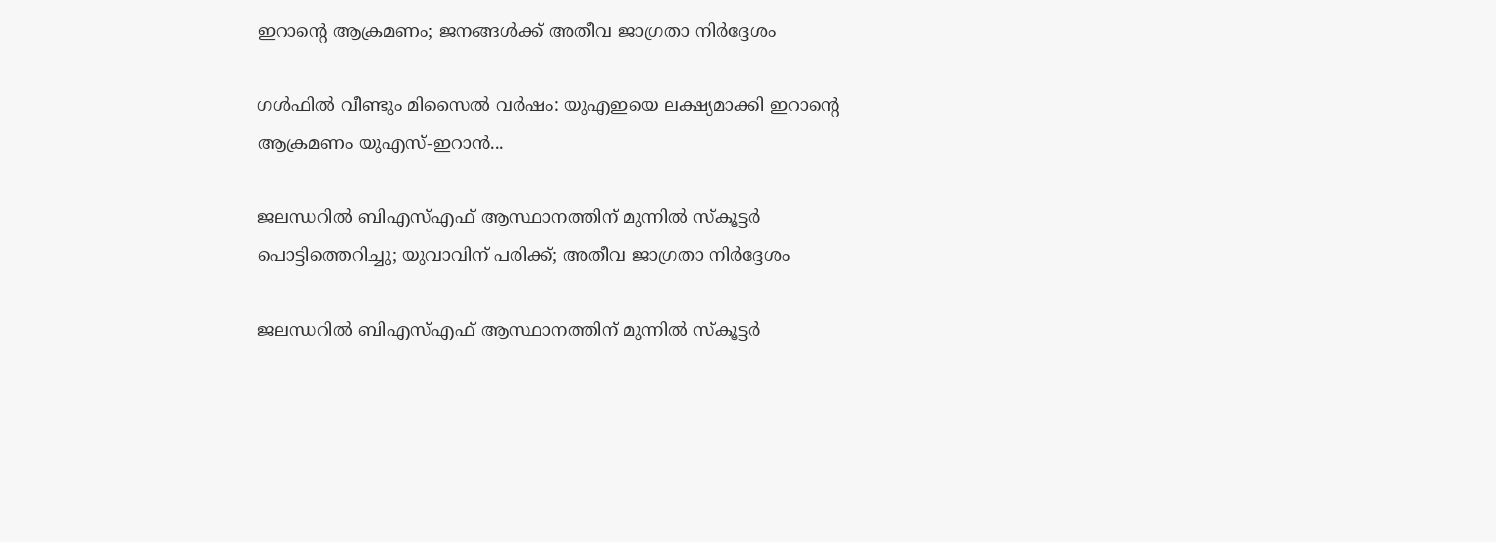ഇറാന്റെ ആക്രമണം; ജനങ്ങൾക്ക് അതീവ ജാഗ്രതാ നിർദ്ദേശം

ഗൾഫിൽ വീണ്ടും മിസൈൽ വർഷം: യുഎഇയെ ലക്ഷ്യമാക്കി ഇറാന്റെ ആക്രമണം യുഎസ്-ഇറാൻ...

ജലന്ധറിൽ ബിഎസ്എഫ് ആസ്ഥാനത്തിന് മുന്നിൽ സ്‌കൂട്ടർ പൊട്ടിത്തെറിച്ചു; യുവാവിന് പരിക്ക്; അതീവ ജാഗ്രതാ നിർദ്ദേശം

ജലന്ധറിൽ ബിഎസ്എഫ് ആസ്ഥാനത്തിന് മുന്നിൽ സ്‌കൂട്ടർ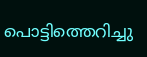പൊട്ടിത്തെറിച്ചു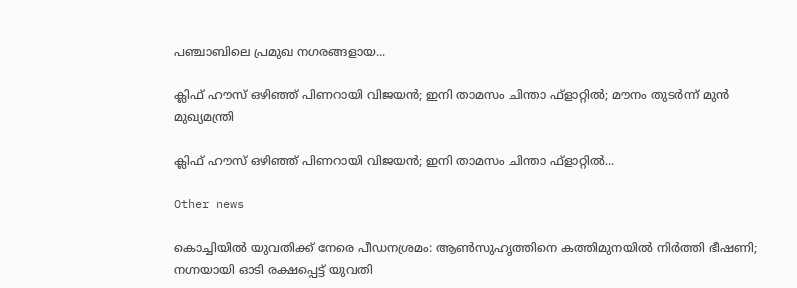പഞ്ചാബിലെ പ്രമുഖ നഗരങ്ങളായ...

ക്ലിഫ് ഹൗസ് ഒഴിഞ്ഞ് പിണറായി വിജയൻ; ഇനി താമസം ചിന്താ ഫ്‌ളാറ്റിൽ; മൗനം തുടര്‍ന്ന് മുൻ മുഖ്യമന്ത്രി

ക്ലിഫ് ഹൗസ് ഒഴിഞ്ഞ് പിണറായി വിജയൻ; ഇനി താമസം ചിന്താ ഫ്‌ളാറ്റിൽ...

Other news

കൊച്ചിയിൽ യുവതിക്ക് നേരെ പീഡനശ്രമം: ആൺസുഹൃത്തിനെ കത്തിമുനയിൽ നിർത്തി ഭീഷണി; നഗ്നയായി ഓടി രക്ഷപ്പെട്ട് യുവതി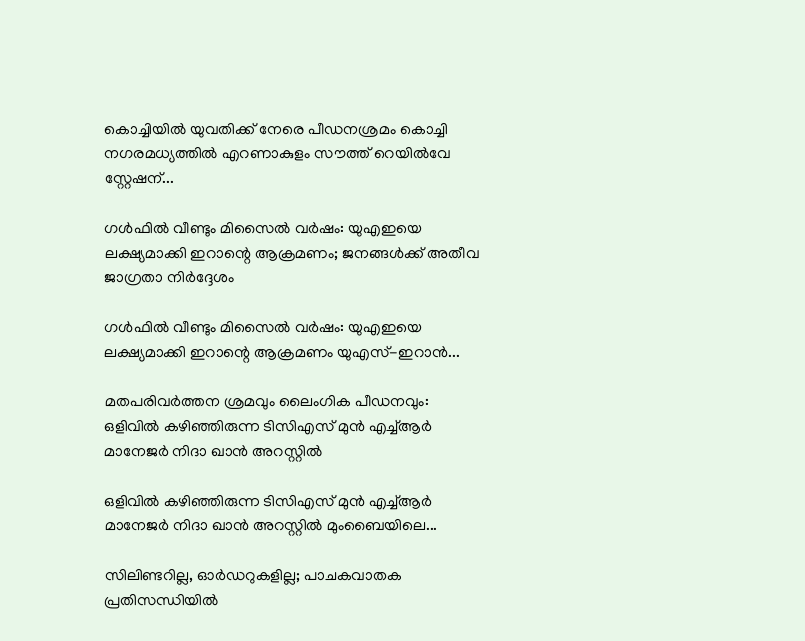കൊച്ചിയിൽ യുവതിക്ക് നേരെ പീഡനശ്രമം കൊച്ചി നഗരമധ്യത്തിൽ എറണാകുളം സൗത്ത് റെയിൽവേ സ്റ്റേഷന്...

ഗൾഫിൽ വീണ്ടും മിസൈൽ വർഷം: യുഎഇയെ ലക്ഷ്യമാക്കി ഇറാന്റെ ആക്രമണം; ജനങ്ങൾക്ക് അതീവ ജാഗ്രതാ നിർദ്ദേശം

ഗൾഫിൽ വീണ്ടും മിസൈൽ വർഷം: യുഎഇയെ ലക്ഷ്യമാക്കി ഇറാന്റെ ആക്രമണം യുഎസ്-ഇറാൻ...

മതപരിവർത്തന ശ്രമവും ലൈംഗിക പീഡനവും: ഒളിവിൽ കഴിഞ്ഞിരുന്ന ടിസിഎസ് മുൻ എച്ച്ആർ മാനേജർ നിദാ ഖാൻ അറസ്റ്റിൽ

ഒളിവിൽ കഴിഞ്ഞിരുന്ന ടിസിഎസ് മുൻ എച്ച്ആർ മാനേജർ നിദാ ഖാൻ അറസ്റ്റിൽ മുംബൈയിലെ...

സിലിണ്ടറില്ല, ഓർഡറുകളില്ല; പാചകവാതക പ്രതിസന്ധിയിൽ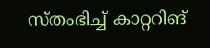സ്തംഭിച്ച് കാറ്ററിങ്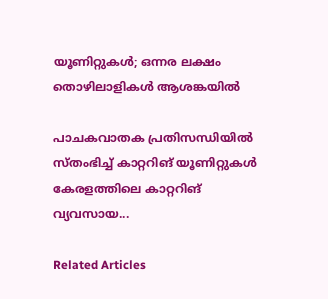യൂണിറ്റുകൾ; ഒന്നര ലക്ഷം തൊഴിലാളികൾ ആശങ്കയിൽ

പാചകവാതക പ്രതിസന്ധിയിൽ സ്തംഭിച്ച് കാറ്ററിങ് യൂണിറ്റുകൾ കേരളത്തിലെ കാറ്ററിങ് വ്യവസായ...

Related Articles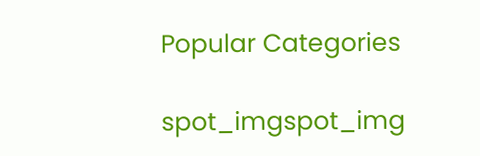Popular Categories

spot_imgspot_img